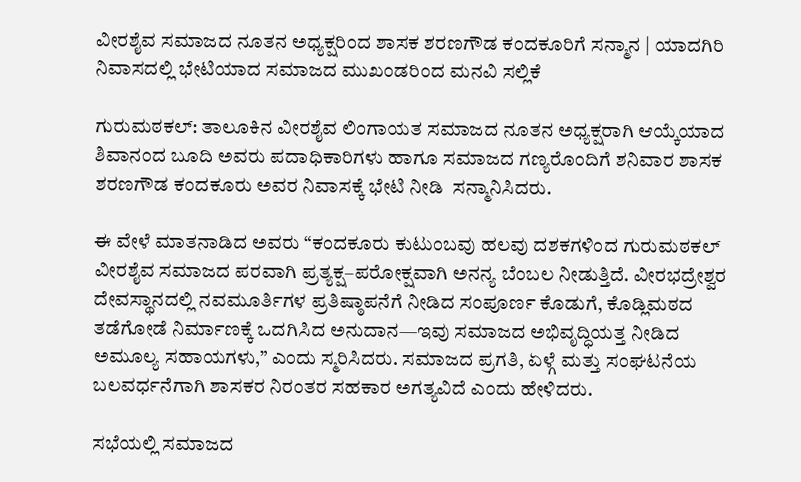ವೀರಶೈವ ಸಮಾಜದ ನೂತನ ಅಧ್ಯಕ್ಷರಿಂದ ಶಾಸಕ ಶರಣಗೌಡ ಕಂದಕೂರಿಗೆ ಸನ್ಮಾನ | ಯಾದಗಿರಿ ನಿವಾಸದಲ್ಲಿ ಭೇಟಿಯಾದ ಸಮಾಜದ ಮುಖಂಡರಿಂದ ಮನವಿ ಸಲ್ಲಿಕೆ

ಗುರುಮಠಕಲ್: ತಾಲೂಕಿನ ವೀರಶೈವ ಲಿಂಗಾಯತ ಸಮಾಜದ ನೂತನ ಅಧ್ಯಕ್ಷರಾಗಿ ಆಯ್ಕೆಯಾದ ಶಿವಾನಂದ ಬೂದಿ ಅವರು ಪದಾಧಿಕಾರಿಗಳು ಹಾಗೂ ಸಮಾಜದ ಗಣ್ಯರೊಂದಿಗೆ ಶನಿವಾರ ಶಾಸಕ ಶರಣಗೌಡ ಕಂದಕೂರು ಅವರ ನಿವಾಸಕ್ಕೆ ಭೇಟಿ ನೀಡಿ  ಸನ್ಮಾನಿಸಿದರು.

ಈ ವೇಳೆ ಮಾತನಾಡಿದ ಅವರು “ಕಂದಕೂರು ಕುಟುಂಬವು ಹಲವು ದಶಕಗಳಿಂದ ಗುರುಮಠಕಲ್ ವೀರಶೈವ ಸಮಾಜದ ಪರವಾಗಿ ಪ್ರತ್ಯಕ್ಷ–ಪರೋಕ್ಷವಾಗಿ ಅನನ್ಯ ಬೆಂಬಲ ನೀಡುತ್ತಿದೆ. ವೀರಭದ್ರೇಶ್ವರ ದೇವಸ್ಥಾನದಲ್ಲಿ ನವಮೂರ್ತಿಗಳ ಪ್ರತಿಷ್ಠಾಪನೆಗೆ ನೀಡಿದ ಸಂಪೂರ್ಣ ಕೊಡುಗೆ, ಕೊಡ್ಲಿಮಠದ ತಡೆಗೋಡೆ ನಿರ್ಮಾಣಕ್ಕೆ ಒದಗಿಸಿದ ಅನುದಾನ—ಇವು ಸಮಾಜದ ಅಭಿವೃದ್ಧಿಯತ್ತ ನೀಡಿದ ಅಮೂಲ್ಯ ಸಹಾಯಗಳು,” ಎಂದು ಸ್ಮರಿಸಿದರು. ಸಮಾಜದ ಪ್ರಗತಿ, ಏಳ್ಗೆ ಮತ್ತು ಸಂಘಟನೆಯ ಬಲವರ್ಧನೆಗಾಗಿ ಶಾಸಕರ ನಿರಂತರ ಸಹಕಾರ ಅಗತ್ಯವಿದೆ ಎಂದು ಹೇಳಿದರು.

ಸಭೆಯಲ್ಲಿ ಸಮಾಜದ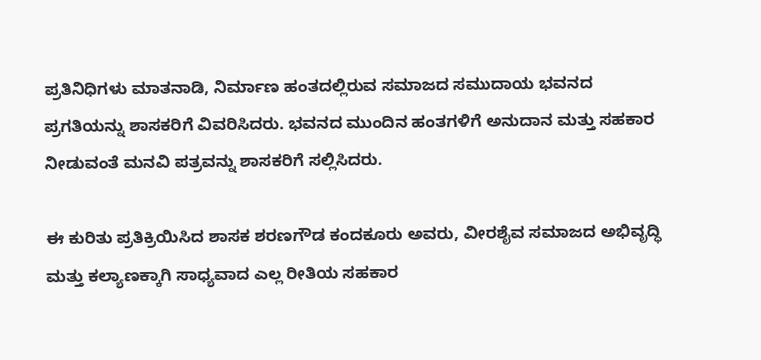ಪ್ರತಿನಿಧಿಗಳು ಮಾತನಾಡಿ, ನಿರ್ಮಾಣ ಹಂತದಲ್ಲಿರುವ ಸಮಾಜದ ಸಮುದಾಯ ಭವನದ ಪ್ರಗತಿಯನ್ನು ಶಾಸಕರಿಗೆ ವಿವರಿಸಿದರು. ಭವನದ ಮುಂದಿನ ಹಂತಗಳಿಗೆ ಅನುದಾನ ಮತ್ತು ಸಹಕಾರ ನೀಡುವಂತೆ ಮನವಿ ಪತ್ರವನ್ನು ಶಾಸಕರಿಗೆ ಸಲ್ಲಿಸಿದರು.

ಈ ಕುರಿತು ಪ್ರತಿಕ್ರಿಯಿಸಿದ ಶಾಸಕ ಶರಣಗೌಡ ಕಂದಕೂರು ಅವರು, ವೀರಶೈವ ಸಮಾಜದ ಅಭಿವೃದ್ಧಿ ಮತ್ತು ಕಲ್ಯಾಣಕ್ಕಾಗಿ ಸಾಧ್ಯವಾದ ಎಲ್ಲ ರೀತಿಯ ಸಹಕಾರ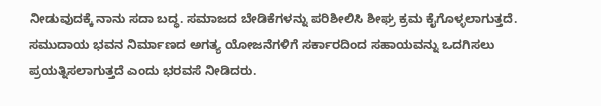ನೀಡುವುದಕ್ಕೆ ನಾನು ಸದಾ ಬದ್ಧ. ಸಮಾಜದ ಬೇಡಿಕೆಗಳನ್ನು ಪರಿಶೀಲಿಸಿ ಶೀಘ್ರ ಕ್ರಮ ಕೈಗೊಳ್ಳಲಾಗುತ್ತದೆ. ಸಮುದಾಯ ಭವನ ನಿರ್ಮಾಣದ ಅಗತ್ಯ ಯೋಜನೆಗಳಿಗೆ ಸರ್ಕಾರದಿಂದ ಸಹಾಯವನ್ನು ಒದಗಿಸಲು ಪ್ರಯತ್ನಿಸಲಾಗುತ್ತದೆ ಎಂದು ಭರವಸೆ ನೀಡಿದರು.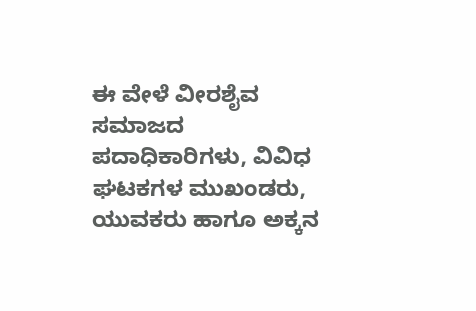ಈ ವೇಳೆ ವೀರಶೈವ ಸಮಾಜದ ಪದಾಧಿಕಾರಿಗಳು, ವಿವಿಧ ಘಟಕಗಳ ಮುಖಂಡರು, ಯುವಕರು ಹಾಗೂ ಅಕ್ಕನ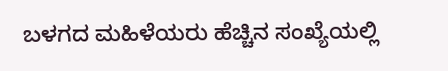ಬಳಗದ ಮಹಿಳೆಯರು ಹೆಚ್ಚಿನ ಸಂಖ್ಯೆಯಲ್ಲಿ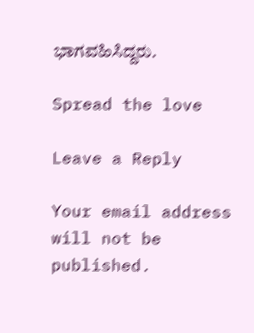ಭಾಗವಹಿಸಿದ್ದರು.

Spread the love

Leave a Reply

Your email address will not be published.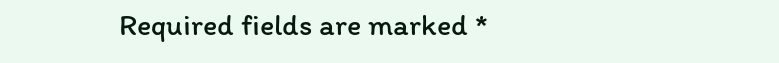Required fields are marked *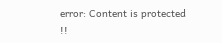error: Content is protected !!